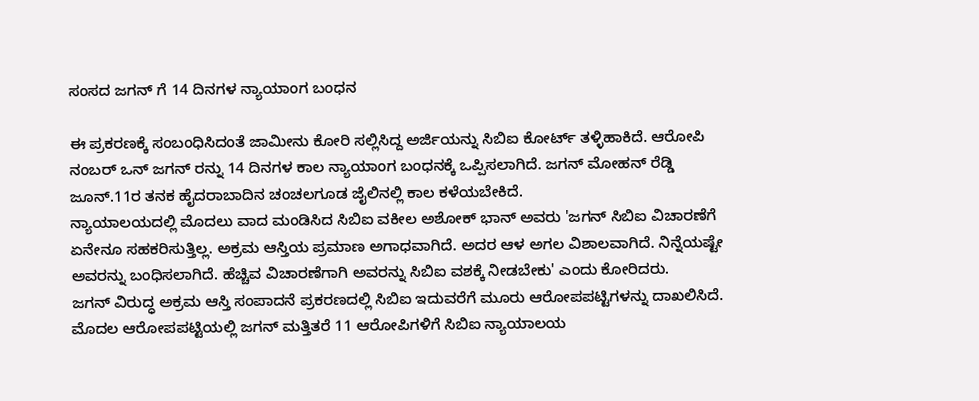ಸಂಸದ ಜಗನ್ ಗೆ 14 ದಿನಗಳ ನ್ಯಾಯಾಂಗ ಬಂಧನ

ಈ ಪ್ರಕರಣಕ್ಕೆ ಸಂಬಂಧಿಸಿದಂತೆ ಜಾಮೀನು ಕೋರಿ ಸಲ್ಲಿಸಿದ್ದ ಅರ್ಜಿಯನ್ನು ಸಿಬಿಐ ಕೋರ್ಟ್ ತಳ್ಳಿಹಾಕಿದೆ. ಆರೋಪಿ ನಂಬರ್ ಒನ್ ಜಗನ್ ರನ್ನು 14 ದಿನಗಳ ಕಾಲ ನ್ಯಾಯಾಂಗ ಬಂಧನಕ್ಕೆ ಒಪ್ಪಿಸಲಾಗಿದೆ. ಜಗನ್ ಮೋಹನ್ ರೆಡ್ಡಿ ಜೂನ್.11ರ ತನಕ ಹೈದರಾಬಾದಿನ ಚಂಚಲಗೂಡ ಜೈಲಿನಲ್ಲಿ ಕಾಲ ಕಳೆಯಬೇಕಿದೆ.
ನ್ಯಾಯಾಲಯದಲ್ಲಿ ಮೊದಲು ವಾದ ಮಂಡಿಸಿದ ಸಿಬಿಐ ವಕೀಲ ಅಶೋಕ್ ಭಾನ್ ಅವರು 'ಜಗನ್ ಸಿಬಿಐ ವಿಚಾರಣೆಗೆ ಏನೇನೂ ಸಹಕರಿಸುತ್ತಿಲ್ಲ. ಅಕ್ರಮ ಆಸ್ತಿಯ ಪ್ರಮಾಣ ಅಗಾಧವಾಗಿದೆ. ಅದರ ಆಳ ಅಗಲ ವಿಶಾಲವಾಗಿದೆ. ನಿನ್ನೆಯಷ್ಟೇ ಅವರನ್ನು ಬಂಧಿಸಲಾಗಿದೆ. ಹೆಚ್ಚಿವ ವಿಚಾರಣೆಗಾಗಿ ಅವರನ್ನು ಸಿಬಿಐ ವಶಕ್ಕೆ ನೀಡಬೇಕು' ಎಂದು ಕೋರಿದರು.
ಜಗನ್ ವಿರುದ್ಧ ಅಕ್ರಮ ಆಸ್ತಿ ಸಂಪಾದನೆ ಪ್ರಕರಣದಲ್ಲಿ ಸಿಬಿಐ ಇದುವರೆಗೆ ಮೂರು ಆರೋಪಪಟ್ಟಿಗಳನ್ನು ದಾಖಲಿಸಿದೆ. ಮೊದಲ ಆರೋಪಪಟ್ಟಿಯಲ್ಲಿ ಜಗನ್ ಮತ್ತಿತರೆ 11 ಆರೋಪಿಗಳಿಗೆ ಸಿಬಿಐ ನ್ಯಾಯಾಲಯ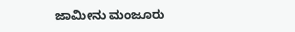ಜಾಮೀನು ಮಂಜೂರು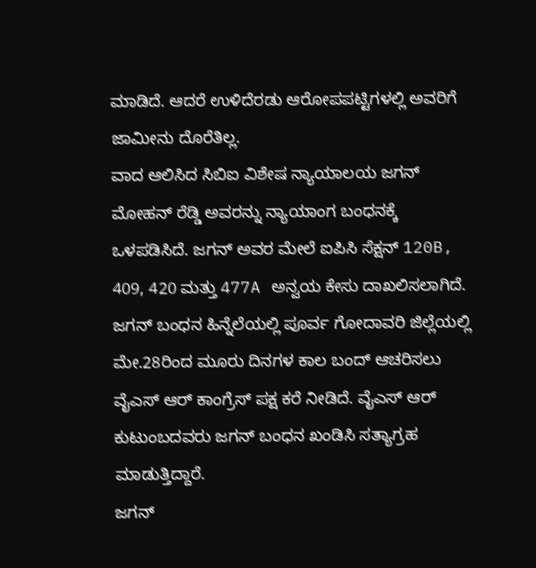ಮಾಡಿದೆ. ಆದರೆ ಉಳಿದೆರಡು ಆರೋಪಪಟ್ಟಿಗಳಲ್ಲಿ ಅವರಿಗೆ ಜಾಮೀನು ದೊರೆತಿಲ್ಲ.
ವಾದ ಆಲಿಸಿದ ಸಿಬಿಐ ವಿಶೇಷ ನ್ಯಾಯಾಲಯ ಜಗನ್ ಮೋಹನ್ ರೆಡ್ಡಿ ಅವರನ್ನು ನ್ಯಾಯಾಂಗ ಬಂಧನಕ್ಕೆ ಒಳಪಡಿಸಿದೆ. ಜಗನ್ ಅವರ ಮೇಲೆ ಐಪಿಸಿ ಸೆಕ್ಷನ್ 120B, 409, 420 ಮತ್ತು 477A ಅನ್ವಯ ಕೇಸು ದಾಖಲಿಸಲಾಗಿದೆ.
ಜಗನ್ ಬಂಧನ ಹಿನ್ನೆಲೆಯಲ್ಲಿ ಪೂರ್ವ ಗೋದಾವರಿ ಜಿಲ್ಲೆಯಲ್ಲಿ ಮೇ.28ರಿಂದ ಮೂರು ದಿನಗಳ ಕಾಲ ಬಂದ್ ಆಚರಿಸಲು ವೈಎಸ್ ಆರ್ ಕಾಂಗ್ರೆಸ್ ಪಕ್ಷ ಕರೆ ನೀಡಿದೆ. ವೈಎಸ್ ಆರ್ ಕುಟುಂಬದವರು ಜಗನ್ ಬಂಧನ ಖಂಡಿಸಿ ಸತ್ಯಾಗ್ರಹ ಮಾಡುತ್ತಿದ್ದಾರೆ.
ಜಗನ್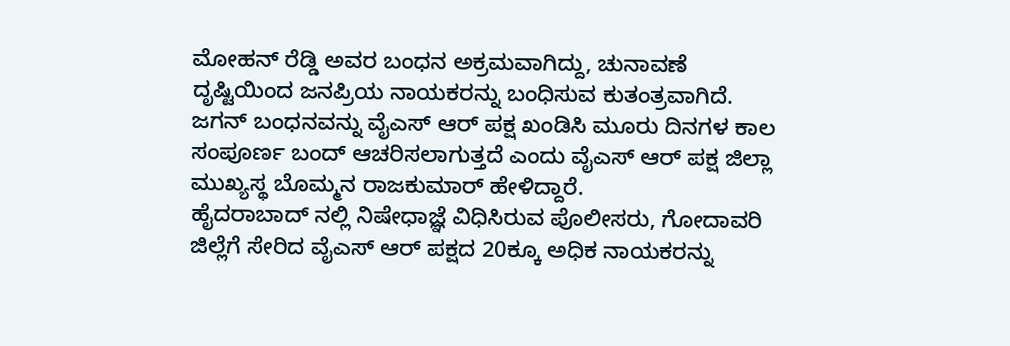ಮೋಹನ್ ರೆಡ್ಡಿ ಅವರ ಬಂಧನ ಅಕ್ರಮವಾಗಿದ್ದು, ಚುನಾವಣೆ ದೃಷ್ಟಿಯಿಂದ ಜನಪ್ರಿಯ ನಾಯಕರನ್ನು ಬಂಧಿಸುವ ಕುತಂತ್ರವಾಗಿದೆ. ಜಗನ್ ಬಂಧನವನ್ನು ವೈಎಸ್ ಆರ್ ಪಕ್ಷ ಖಂಡಿಸಿ ಮೂರು ದಿನಗಳ ಕಾಲ ಸಂಪೂರ್ಣ ಬಂದ್ ಆಚರಿಸಲಾಗುತ್ತದೆ ಎಂದು ವೈಎಸ್ ಆರ್ ಪಕ್ಷ ಜಿಲ್ಲಾ ಮುಖ್ಯಸ್ಥ ಬೊಮ್ಮನ ರಾಜಕುಮಾರ್ ಹೇಳಿದ್ದಾರೆ.
ಹೈದರಾಬಾದ್ ನಲ್ಲಿ ನಿಷೇಧಾಜ್ಞೆ ವಿಧಿಸಿರುವ ಪೊಲೀಸರು, ಗೋದಾವರಿ ಜಿಲ್ಲೆಗೆ ಸೇರಿದ ವೈಎಸ್ ಆರ್ ಪಕ್ಷದ 20ಕ್ಕೂ ಅಧಿಕ ನಾಯಕರನ್ನು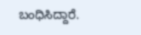ಬಂಧಿಸಿದ್ದಾರೆ.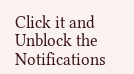Click it and Unblock the Notifications